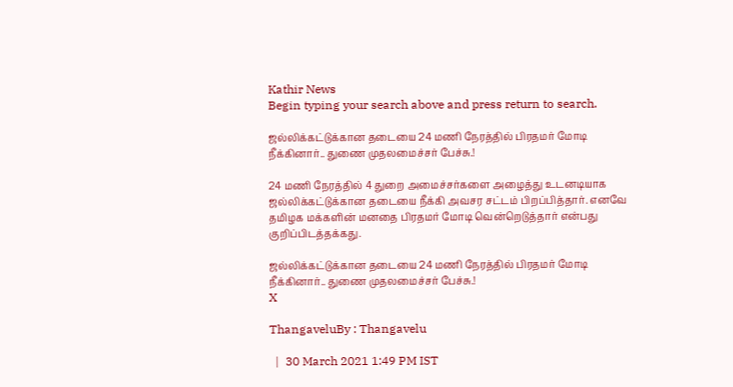Kathir News
Begin typing your search above and press return to search.

ஜல்லிக்கட்டுக்கான தடையை 24 மணி நேரத்தில் பிரதமர் மோடி நீக்கினார்.. துணை முதலமைச்சர் பேச்சு.!

24 மணி நேரத்தில் 4 துறை அமைச்சர்களை அழைத்து உடனடியாக ஜல்லிக்கட்டுக்கான தடையை நீக்கி அவசர சட்டம் பிறப்பித்தார். எனவே தமிழக மக்களின் மனதை பிரதமர் மோடி வென்றெடுத்தார் என்பது குறிப்பிடத்தக்கது.

ஜல்லிக்கட்டுக்கான தடையை 24 மணி நேரத்தில் பிரதமர் மோடி நீக்கினார்.. துணை முதலமைச்சர் பேச்சு.!
X

ThangaveluBy : Thangavelu

  |  30 March 2021 1:49 PM IST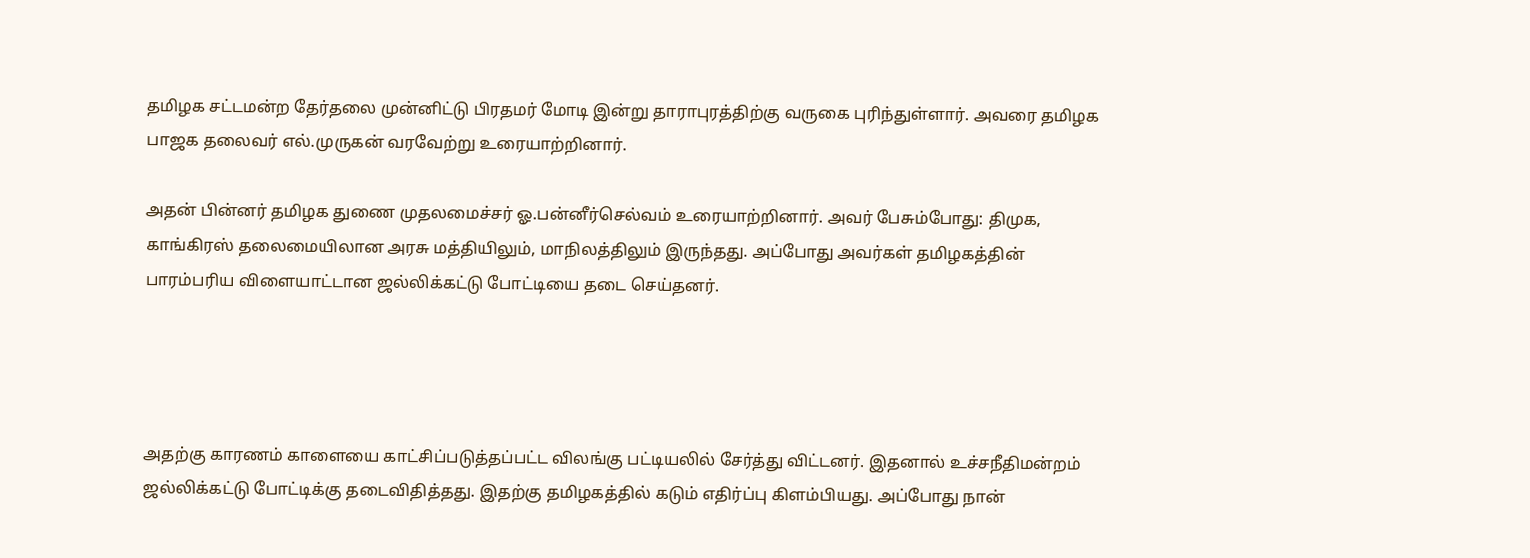தமிழக சட்டமன்ற தேர்தலை முன்னிட்டு பிரதமர் மோடி இன்று தாராபுரத்திற்கு வருகை புரிந்துள்ளார். அவரை தமிழக பாஜக தலைவர் எல்.முருகன் வரவேற்று உரையாற்றினார்.

அதன் பின்னர் தமிழக துணை முதலமைச்சர் ஓ.பன்னீர்செல்வம் உரையாற்றினார். அவர் பேசும்போது: திமுக, காங்கிரஸ் தலைமையிலான அரசு மத்தியிலும், மாநிலத்திலும் இருந்தது. அப்போது அவர்கள் தமிழகத்தின் பாரம்பரிய விளையாட்டான ஜல்லிக்கட்டு போட்டியை தடை செய்தனர்.




அதற்கு காரணம் காளையை காட்சிப்படுத்தப்பட்ட விலங்கு பட்டியலில் சேர்த்து விட்டனர். இதனால் உச்சநீதிமன்றம் ஜல்லிக்கட்டு போட்டிக்கு தடைவிதித்தது. இதற்கு தமிழகத்தில் கடும் எதிர்ப்பு கிளம்பியது. அப்போது நான்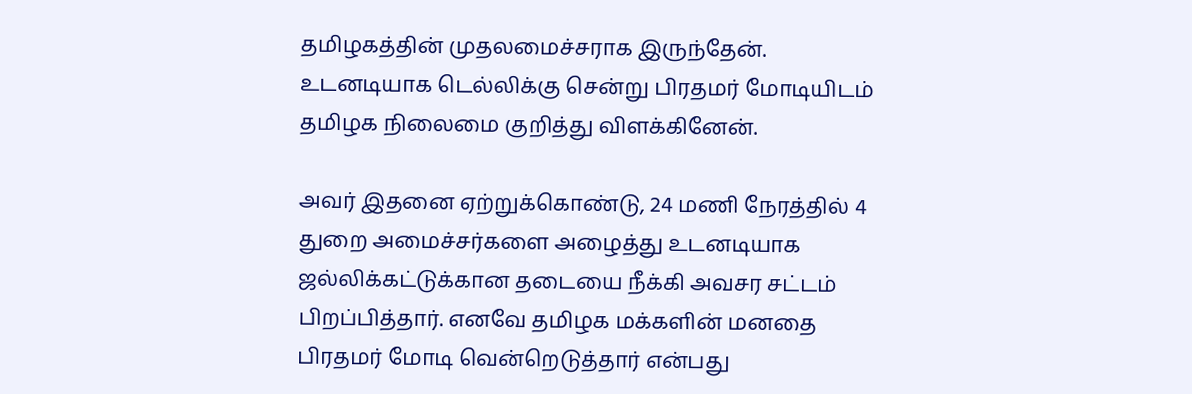தமிழகத்தின் முதலமைச்சராக இருந்தேன். உடனடியாக டெல்லிக்கு சென்று பிரதமர் மோடியிடம் தமிழக நிலைமை குறித்து விளக்கினேன்.

அவர் இதனை ஏற்றுக்கொண்டு, 24 மணி நேரத்தில் 4 துறை அமைச்சர்களை அழைத்து உடனடியாக ஜல்லிக்கட்டுக்கான தடையை நீக்கி அவசர சட்டம் பிறப்பித்தார். எனவே தமிழக மக்களின் மனதை பிரதமர் மோடி வென்றெடுத்தார் என்பது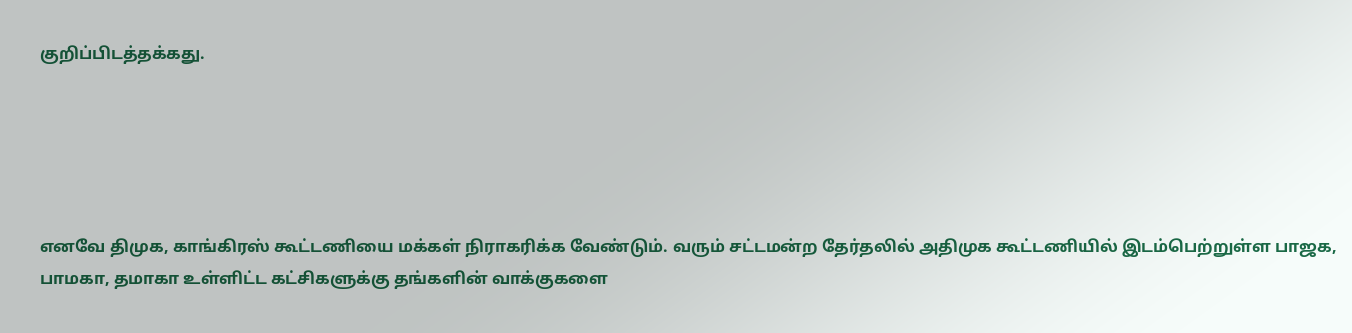குறிப்பிடத்தக்கது.





எனவே திமுக, காங்கிரஸ் கூட்டணியை மக்கள் நிராகரிக்க வேண்டும். வரும் சட்டமன்ற தேர்தலில் அதிமுக கூட்டணியில் இடம்பெற்றுள்ள பாஜக, பாமகா, தமாகா உள்ளிட்ட கட்சிகளுக்கு தங்களின் வாக்குகளை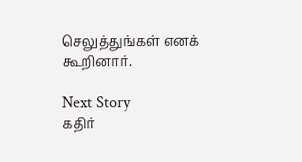செலுத்துங்கள் எனக் கூறினார்.

Next Story
கதிர்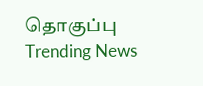தொகுப்பு
Trending News